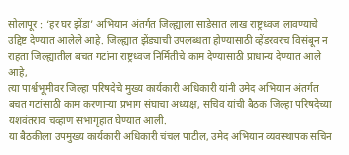सोलापूर : ‘हर घर झेंडा’ अभियान अंतर्गत जिल्ह्याला साडेसात लाख राष्ट्रध्वज लावण्याचे उद्दिष्ट देण्यात आलेले आहे. जिल्ह्यात झेंड्याची उपलब्धता होण्यासाठी व्हेंडरवरच विसंबून न राहता जिल्ह्यातील बचत गटांना राष्ट्रध्वज निर्मितीचे काम देण्यासाठी प्राधान्य देण्यात आले आहे,
त्या पार्श्वभूमीवर जिल्हा परिषदेचे मुख्य कार्यकारी अधिकारी यांनी उमेद अभियान अंतर्गत बचत गटांसाठी काम करणाऱ्या प्रभाग संघाचा अध्यक्ष, सचिव यांची बैठक जिल्हा परिषदेच्या यशवंतराव चव्हाण सभागृहात घेण्यात आली.
या बैठकीला उपमुख्य कार्यकारी अधिकारी चंचल पाटील, उमेद अभियान व्यवस्थापक सचिन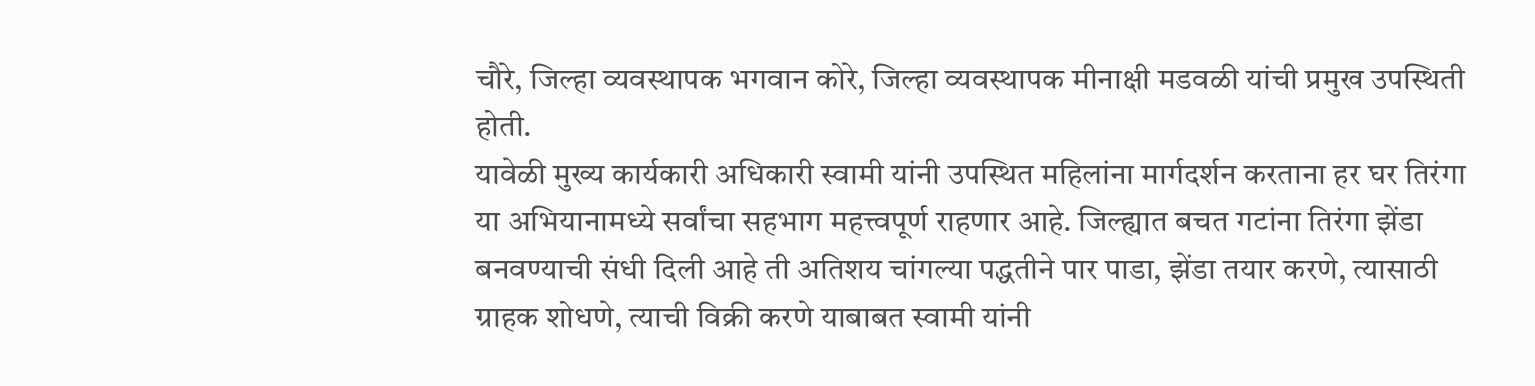चौरे, जिल्हा व्यवस्थापक भगवान कोरे, जिल्हा व्यवस्थापक मीनाक्षी मडवळी यांची प्रमुख उपस्थिती होती.
यावेळी मुख्य कार्यकारी अधिकारी स्वामी यांनी उपस्थित महिलांना मार्गदर्शन करताना हर घर तिरंगा या अभियानामध्ये सर्वांचा सहभाग महत्त्वपूर्ण राहणार आहे. जिल्ह्यात बचत गटांना तिरंगा झेंडा बनवण्याची संधी दिली आहे ती अतिशय चांगल्या पद्धतीने पार पाडा, झेंडा तयार करणे, त्यासाठी ग्राहक शोधणे, त्याची विक्री करणे याबाबत स्वामी यांनी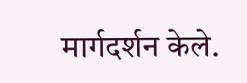मार्गदर्शन केले.